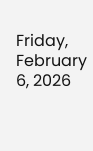Friday, February 6, 2026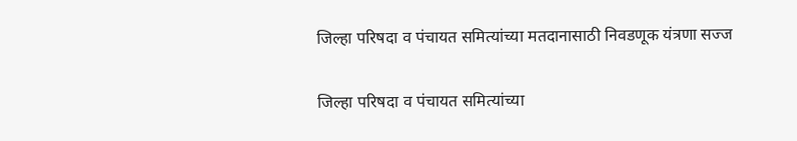जिल्हा परिषदा व पंचायत समित्यांच्या मतदानासाठी निवडणूक यंत्रणा सज्ज

जिल्हा परिषदा व पंचायत समित्यांच्या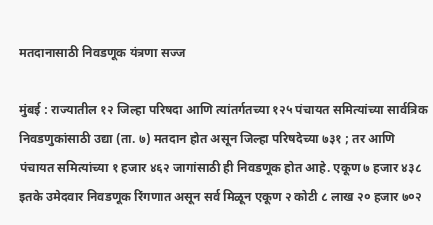मतदानासाठी निवडणूक यंत्रणा सज्ज

मुंबई : राज्यातील १२ जिल्हा परिषदा आणि त्यांतर्गतच्या १२५ पंचायत समित्यांच्या सार्वत्रिक निवडणुकांसाठी उद्या (ता. ७) मतदान होत असून जिल्हा परिषदेच्या ७३१ ; तर आणि पंचायत समित्यांच्या १ हजार ४६२ जागांसाठी ही निवडणूक होत आहे. एकूण ७ हजार ४३८ इतके उमेदवार निवडणूक रिंगणात असून सर्व मिळून एकूण २ कोटी ८ लाख २० हजार ७०२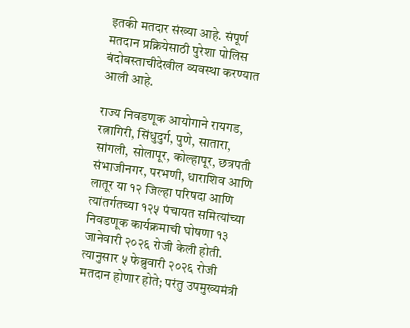इतकी मतदार संख्या आहे. संपूर्ण मतदान प्रक्रियेसाठी पुरेशा पोलिस बंदोबस्ताचीदेखील व्यवस्था करण्यात आली आहे.

राज्य निवडणूक आयोगाने रायगड, रत्नागिरी, सिंधुदुर्ग, पुणे, सातारा, सांगली, सोलापूर, कोल्हापूर, छत्रपती संभाजीनगर, परभणी, धाराशिव आणि लातूर या १२ जिल्हा परिषदा आणि त्यांतर्गतच्या १२५ पंचायत समित्यांच्या निवडणूक कार्यक्रमाची घोषणा १३ जानेवारी २०२६ रोजी केली होती. त्यानुसार ५ फेब्रुवारी २०२६ रोजी मतदान होणार होते; परंतु उपमुख्यमंत्री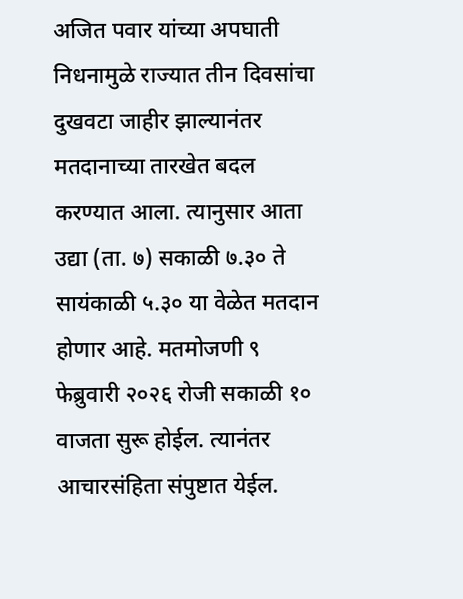अजित पवार यांच्या अपघाती निधनामुळे राज्यात तीन दिवसांचा दुखवटा जाहीर झाल्यानंतर मतदानाच्या तारखेत बदल करण्यात आला. त्यानुसार आता उद्या (ता. ७) सकाळी ७.३० ते सायंकाळी ५.३० या वेळेत मतदान होणार आहे. मतमोजणी ९ फेब्रुवारी २०२६ रोजी सकाळी १० वाजता सुरू होईल. त्यानंतर आचारसंहिता संपुष्टात येईल.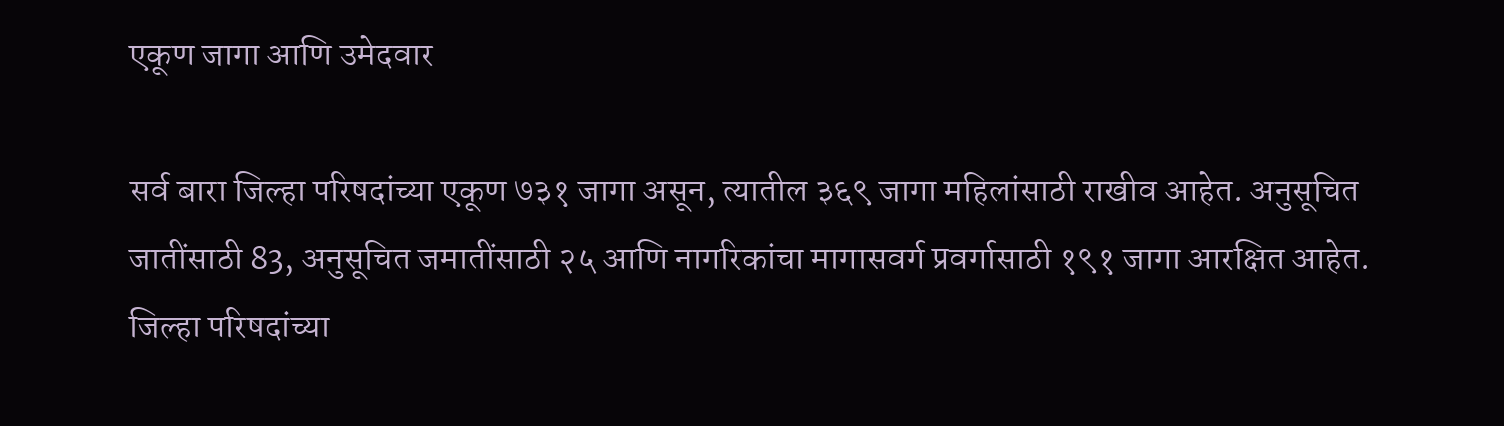एकूण जागा आणि उमेदवार

सर्व बारा जिल्हा परिषदांच्या एकूण ७३१ जागा असून, त्यातील ३६९ जागा महिलांसाठी राखीव आहेत. अनुसूचित जातींसाठी 83, अनुसूचित जमातींसाठी २५ आणि नागरिकांचा मागासवर्ग प्रवर्गासाठी १९१ जागा आरक्षित आहेत. जिल्हा परिषदांच्या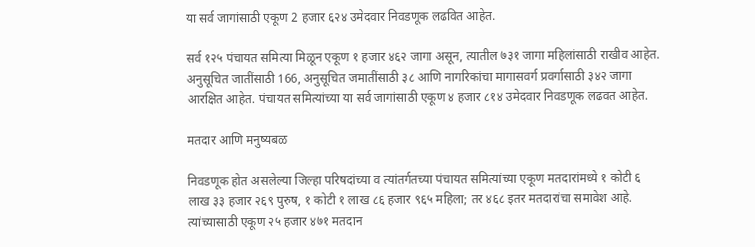या सर्व जागांसाठी एकूण 2 हजार ६२४ उमेदवार निवडणूक लढवित आहेत.

सर्व १२५ पंचायत समित्या मिळून एकूण १ हजार ४६२ जागा असून, त्यातील ७३१ जागा महिलांसाठी राखीव आहेत. अनुसूचित जातींसाठी 166, अनुसूचित जमातींसाठी ३८ आणि नागरिकांचा मागासवर्ग प्रवर्गासाठी ३४२ जागा आरक्षित आहेत. पंचायत समित्यांच्या या सर्व जागांसाठी एकूण ४ हजार ८१४ उमेदवार निवडणूक लढवत आहेत.

मतदार आणि मनुष्यबळ

निवडणूक होत असलेल्या जिल्हा परिषदांच्या व त्यांतर्गतच्या पंचायत समित्यांच्या एकूण मतदारांमध्ये १ कोटी ६ लाख ३३ हजार २६९ पुरुष, १ कोटी १ लाख ८६ हजार ९६५ महिला; तर ४६८ इतर मतदारांचा समावेश आहे. त्यांच्यासाठी एकूण २५ हजार ४७१ मतदान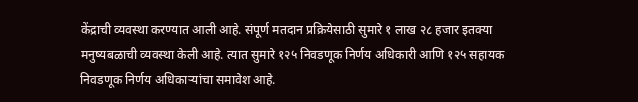केंद्राची व्यवस्था करण्यात आली आहे. संपूर्ण मतदान प्रक्रियेसाठी सुमारे १ लाख २८ हजार इतक्या मनुष्यबळाची व्यवस्था केली आहे. त्यात सुमारे १२५ निवडणूक निर्णय अधिकारी आणि १२५ सहायक निवडणूक निर्णय अधिकाऱ्यांचा समावेश आहे.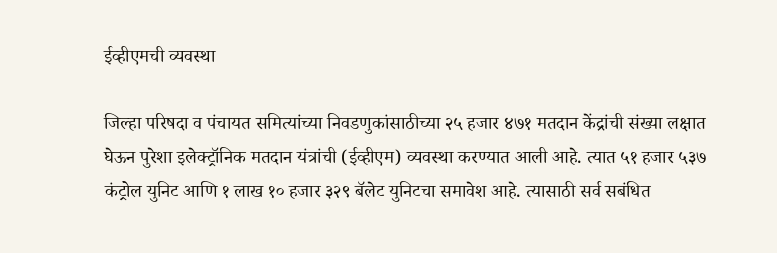ईव्हीएमची व्यवस्था

जिल्हा परिषदा व पंचायत समित्यांच्या निवडणुकांसाठीच्या २५ हजार ४७१ मतदान केंद्रांची संख्या लक्षात घेऊन पुरेशा इलेक्ट्रॉनिक मतदान यंत्रांची (ईव्हीएम) व्यवस्था करण्यात आली आहे. त्यात ५१ हजार ५३७ कंट्रोल युनिट आणि १ लाख १० हजार ३२९ बॅलेट युनिटचा समावेश आहे. त्यासाठी सर्व सबंधित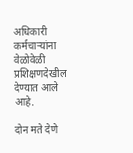अधिकारी कर्मचाऱ्यांना वेळोवेळी प्रशिक्षणदेखील देण्यात आले आहे.

दोन मते देणे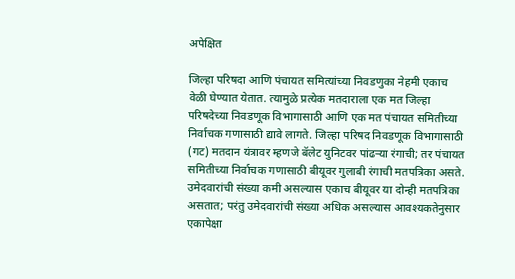अपेक्षित

जिल्हा परिषदा आणि पंचायत समित्यांच्या निवडणुका नेहमी एकाच वेळी घेण्यात येतात. त्यामुळे प्रत्येक मतदाराला एक मत जिल्हा परिषदेच्या निवडणूक विभागासाठी आणि एक मत पंचायत समितीच्या निर्वाचक गणासाठी द्यावे लागते. जिल्हा परिषद निवडणूक विभागासाठी (गट) मतदान यंत्रावर म्हणजे बॅलेट युनिटवर पांढऱ्या रंगाची; तर पंचायत समितीच्या निर्वाचक गणासाठी बीयूवर गुलाबी रंगाची मतपत्रिका असते. उमेदवारांची संख्या कमी असल्यास एकाच बीयूवर या दोन्ही मतपत्रिका असतात; परंतु उमेदवारांची संख्या अधिक असल्यास आवश्यकतेनुसार एकापेक्षा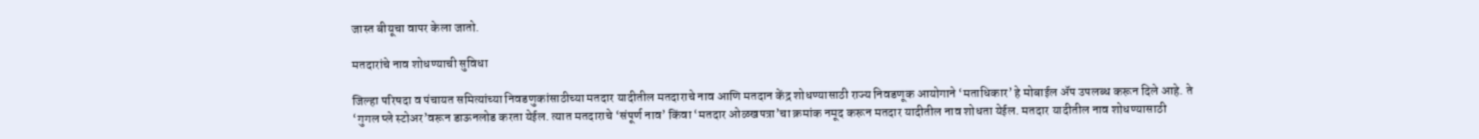जास्त बीयूचा वापर केला जातो.

मतदारांचे नाव शोधण्याची सुविधा

जिल्हा परिषदा व पंचायत समित्यांच्या निवडणुकांसाठीच्या मतदार यादीतील मतदाराचे नाव आणि मतदान केंद्र शोधण्यासाठी राज्य निवडणूक आयोगाने ‘मताधिकार’ हे मोबाईल ॲप उपलब्ध करून दिले आहे. ते ‘गुगल प्ले स्टोअर’वरून डाऊनलोड करता येईल. त्यात मतदाराचे ‘संपूर्ण नाव’ किंवा ‘मतदार ओळखपत्रा’चा क्रमांक नमूद करून मतदार यादीतील नाव शोधता येईल. मतदार यादीतील नाव शोधण्यासाठी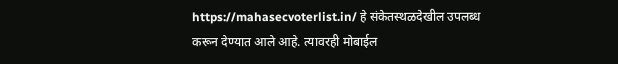https://mahasecvoterlist.in/ हे संकेतस्थळदेखील उपलब्ध करून देण्यात आले आहे. त्यावरही मोबाईल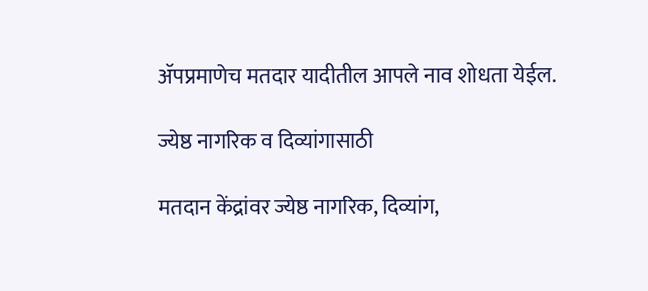ॲपप्रमाणेच मतदार यादीतील आपले नाव शोधता येईल.

ज्येष्ठ नागरिक व दिव्यांगासाठी

मतदान केंद्रांवर ज्येष्ठ नागरिक, दिव्यांग,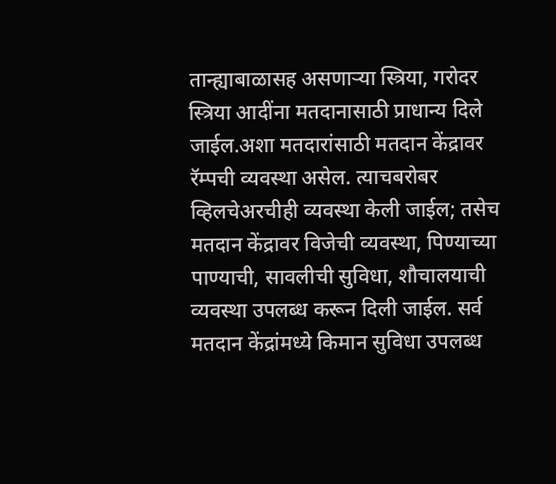तान्ह्याबाळासह असणाऱ्या स्त्रिया, गरोदर स्त्रिया आदींना मतदानासाठी प्राधान्य दिले जाईल.अशा मतदारांसाठी मतदान केंद्रावर रॅम्पची व्यवस्था असेल. त्याचबरोबर व्हिलचेअरचीही व्यवस्था केली जाईल; तसेच मतदान केंद्रावर विजेची व्यवस्था, पिण्याच्या पाण्याची, सावलीची सुविधा, शौचालयाची व्यवस्था उपलब्ध करून दिली जाईल. सर्व मतदान केंद्रांमध्ये किमान सुविधा उपलब्ध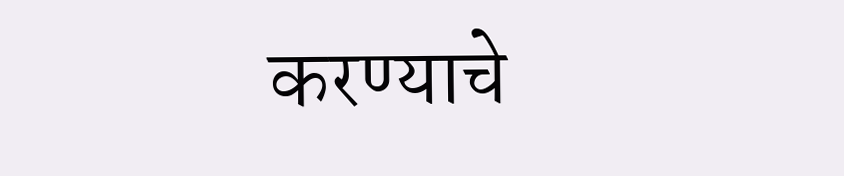करण्याचे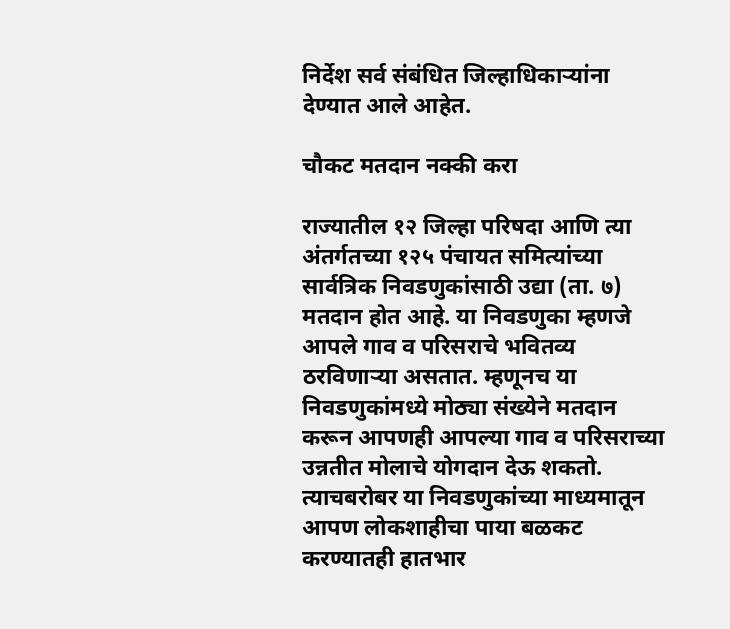निर्देश सर्व संबंधित जिल्हाधिकाऱ्यांना देण्यात आले आहेत.

चौकट मतदान नक्की करा

राज्यातील १२ जिल्हा परिषदा आणि त्या अंतर्गतच्या १२५ पंचायत समित्यांच्या सार्वत्रिक निवडणुकांसाठी उद्या (ता. ७) मतदान होत आहे. या निवडणुका म्हणजे आपले गाव व परिसराचे भवितव्य ठरविणाऱ्या असतात. म्हणूनच या निवडणुकांमध्ये मोठ्या संख्येने मतदान करून आपणही आपल्या गाव व परिसराच्या उन्नतीत मोलाचे योगदान देऊ शकतो. त्याचबरोबर या निवडणुकांच्या माध्यमातून आपण लोकशाहीचा पाया बळकट करण्यातही हातभार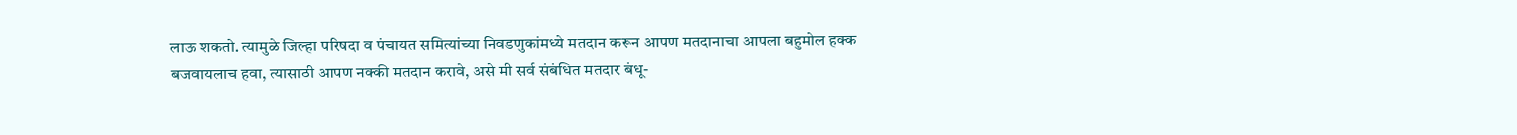लाऊ शकतो. त्यामुळे जिल्हा परिषदा व पंचायत समित्यांच्या निवडणुकांमध्ये मतदान करून आपण मतदानाचा आपला बहुमोल हक्क बजवायलाच हवा, त्यासाठी आपण नक्की मतदान करावे, असे मी सर्व संबंधित मतदार बंधू-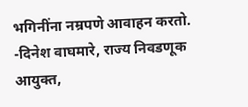भगिनींना नम्रपणे आवाहन करतो. -दिनेश वाघमारे, राज्य निवडणूक आयुक्त,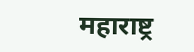महाराष्ट्र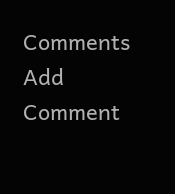Comments
Add Comment